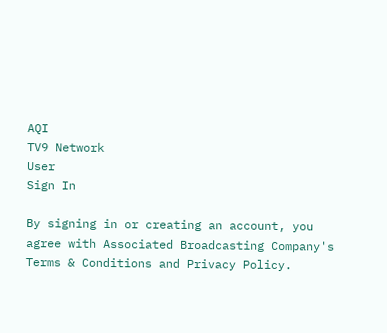AQI
TV9 Network
User
Sign In

By signing in or creating an account, you agree with Associated Broadcasting Company's Terms & Conditions and Privacy Policy.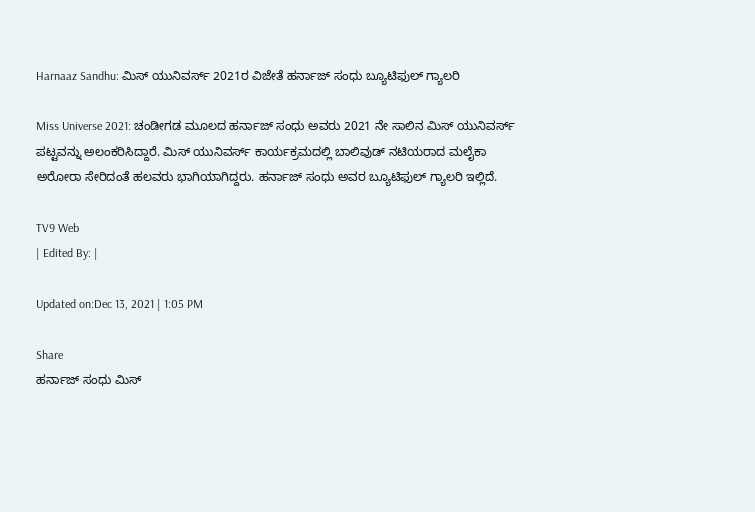Harnaaz Sandhu: ಮಿಸ್ ಯುನಿವರ್ಸ್ 2021ರ ವಿಜೇತೆ ಹರ್ನಾಜ್ ಸಂಧು ಬ್ಯೂಟಿಫುಲ್ ಗ್ಯಾಲರಿ

Miss Universe 2021: ಚಂಡೀಗಡ ಮೂಲದ ಹರ್ನಾಜ್ ಸಂಧು ಅವರು 2021 ನೇ ಸಾಲಿನ ಮಿಸ್ ಯುನಿವರ್ಸ್ ಪಟ್ಟವನ್ನು ಅಲಂಕರಿಸಿದ್ದಾರೆ. ಮಿಸ್ ಯುನಿವರ್ಸ್ ಕಾರ್ಯಕ್ರಮದಲ್ಲಿ ಬಾಲಿವುಡ್ ನಟಿಯರಾದ ಮಲೈಕಾ ಅರೋರಾ ಸೇರಿದಂತೆ ಹಲವರು ಭಾಗಿಯಾಗಿದ್ದರು. ಹರ್ನಾಜ್ ಸಂಧು ಅವರ ಬ್ಯೂಟಿಫುಲ್ ಗ್ಯಾಲರಿ ಇಲ್ಲಿದೆ.

TV9 Web
| Edited By: |

Updated on:Dec 13, 2021 | 1:05 PM

Share
ಹರ್ನಾಜ್ ಸಂಧು ಮಿಸ್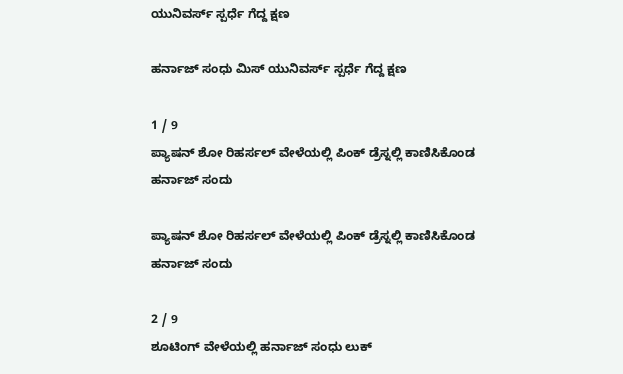ಯುನಿವರ್ಸ್ ಸ್ಪರ್ಧೆ ಗೆದ್ದ ಕ್ಷಣ

ಹರ್ನಾಜ್ ಸಂಧು ಮಿಸ್ ಯುನಿವರ್ಸ್ ಸ್ಪರ್ಧೆ ಗೆದ್ದ ಕ್ಷಣ

1 / 9
ಪ್ಯಾಷನ್ ಶೋ ರಿಹರ್ಸಲ್ ವೇಳೆಯಲ್ಲಿ ಪಿಂಕ್ ಡ್ರೆಸ್ನಲ್ಲಿ ಕಾಣಿಸಿಕೊಂಡ ಹರ್ನಾಜ್ ಸಂದು

ಪ್ಯಾಷನ್ ಶೋ ರಿಹರ್ಸಲ್ ವೇಳೆಯಲ್ಲಿ ಪಿಂಕ್ ಡ್ರೆಸ್ನಲ್ಲಿ ಕಾಣಿಸಿಕೊಂಡ ಹರ್ನಾಜ್ ಸಂದು

2 / 9
ಶೂಟಿಂಗ್ ವೇಳೆಯಲ್ಲಿ ಹರ್ನಾಜ್ ಸಂಧು ಲುಕ್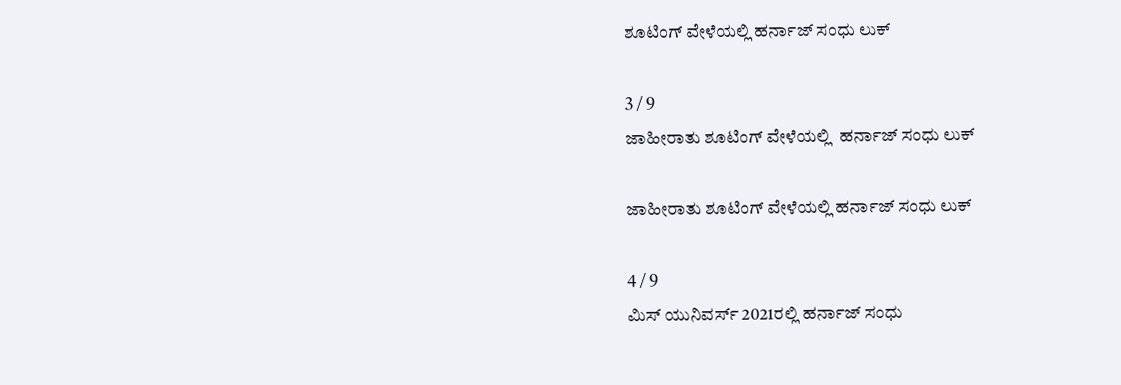ಶೂಟಿಂಗ್ ವೇಳೆಯಲ್ಲಿ ಹರ್ನಾಜ್ ಸಂಧು ಲುಕ್

3 / 9
ಜಾಹೀರಾತು ಶೂಟಿಂಗ್ ವೇಳೆಯಲ್ಲಿ  ಹರ್ನಾಜ್ ಸಂಧು ಲುಕ್

ಜಾಹೀರಾತು ಶೂಟಿಂಗ್ ವೇಳೆಯಲ್ಲಿ ಹರ್ನಾಜ್ ಸಂಧು ಲುಕ್

4 / 9
ಮಿಸ್ ಯುನಿವರ್ಸ್ 2021ರಲ್ಲಿ ಹರ್ನಾಜ್ ಸಂಧು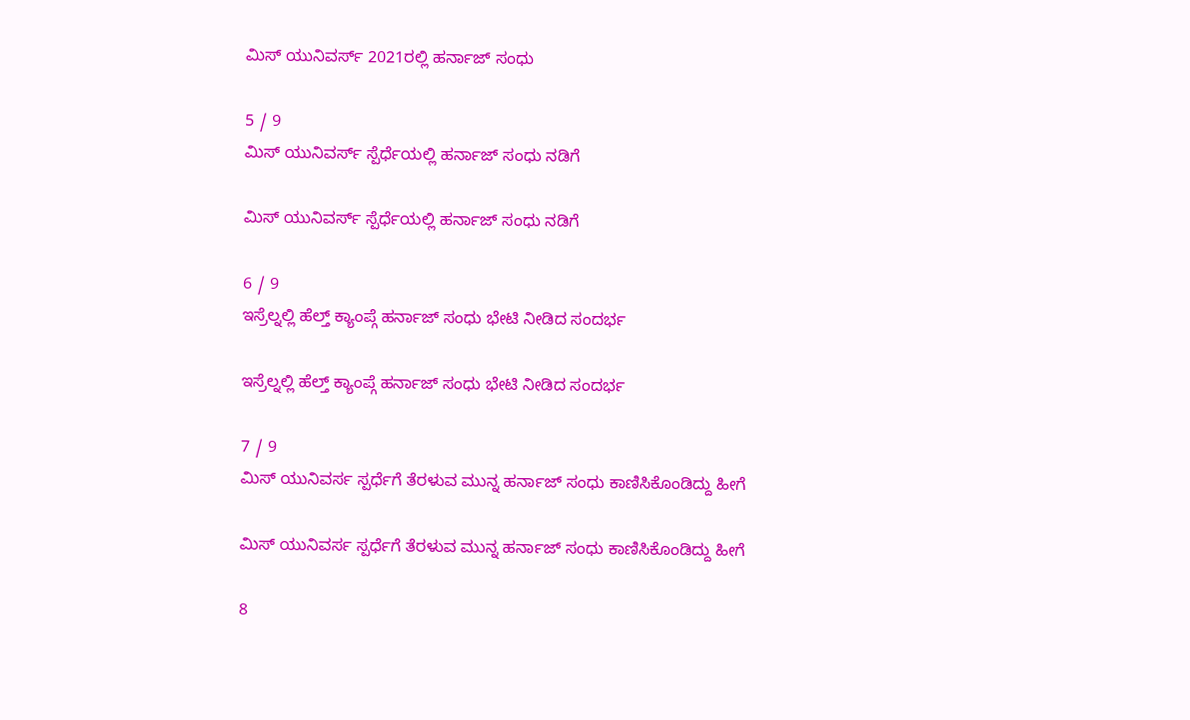ಮಿಸ್ ಯುನಿವರ್ಸ್ 2021ರಲ್ಲಿ ಹರ್ನಾಜ್ ಸಂಧು

5 / 9
ಮಿಸ್ ಯುನಿವರ್ಸ್ ಸ್ಪೆರ್ಧೆಯಲ್ಲಿ ಹರ್ನಾಜ್ ಸಂಧು ನಡಿಗೆ

ಮಿಸ್ ಯುನಿವರ್ಸ್ ಸ್ಪೆರ್ಧೆಯಲ್ಲಿ ಹರ್ನಾಜ್ ಸಂಧು ನಡಿಗೆ

6 / 9
ಇಸ್ರೆಲ್ನಲ್ಲಿ ಹೆಲ್ತ್ ಕ್ಯಾಂಪ್ಗೆ ಹರ್ನಾಜ್ ಸಂಧು ಭೇಟಿ ನೀಡಿದ ಸಂದರ್ಭ

ಇಸ್ರೆಲ್ನಲ್ಲಿ ಹೆಲ್ತ್ ಕ್ಯಾಂಪ್ಗೆ ಹರ್ನಾಜ್ ಸಂಧು ಭೇಟಿ ನೀಡಿದ ಸಂದರ್ಭ

7 / 9
ಮಿಸ್ ಯುನಿವರ್ಸ ಸ್ಪರ್ಧೆಗೆ ತೆರಳುವ ಮುನ್ನ ಹರ್ನಾಜ್ ಸಂಧು ಕಾಣಿಸಿಕೊಂಡಿದ್ದು ಹೀಗೆ

ಮಿಸ್ ಯುನಿವರ್ಸ ಸ್ಪರ್ಧೆಗೆ ತೆರಳುವ ಮುನ್ನ ಹರ್ನಾಜ್ ಸಂಧು ಕಾಣಿಸಿಕೊಂಡಿದ್ದು ಹೀಗೆ

8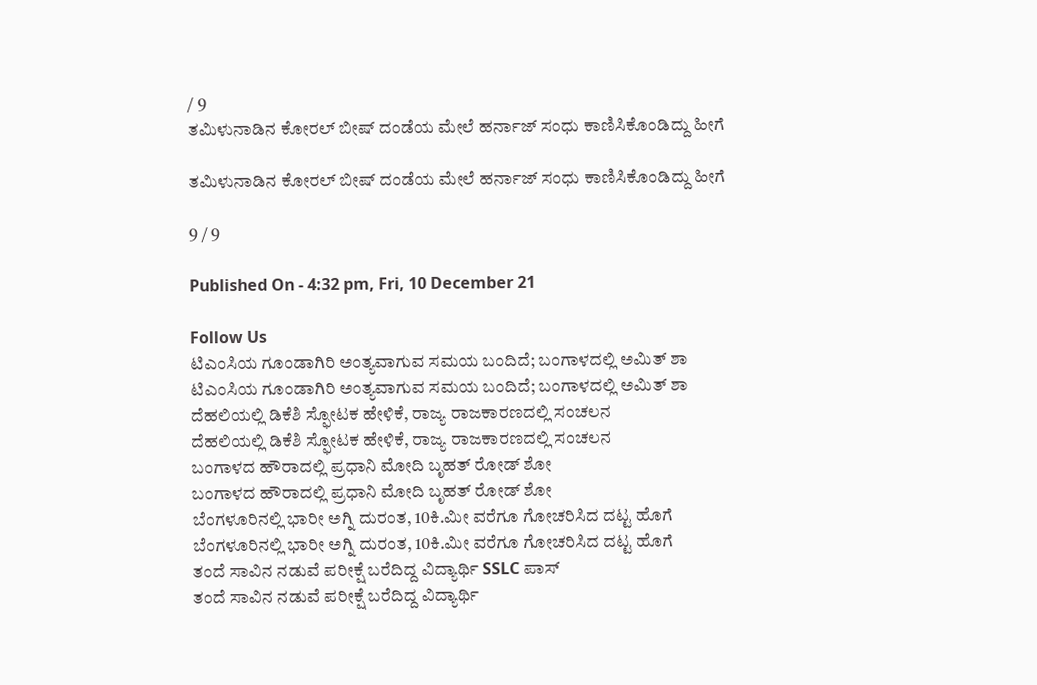/ 9
ತಮಿಳುನಾಡಿನ ಕೋರಲ್ ಬೀಷ್ ದಂಡೆಯ ಮೇಲೆ ಹರ್ನಾಜ್ ಸಂಧು ಕಾಣಿಸಿಕೊಂಡಿದ್ದು ಹೀಗೆ

ತಮಿಳುನಾಡಿನ ಕೋರಲ್ ಬೀಷ್ ದಂಡೆಯ ಮೇಲೆ ಹರ್ನಾಜ್ ಸಂಧು ಕಾಣಿಸಿಕೊಂಡಿದ್ದು ಹೀಗೆ

9 / 9

Published On - 4:32 pm, Fri, 10 December 21

Follow Us
ಟಿಎಂಸಿಯ ಗೂಂಡಾಗಿರಿ ಅಂತ್ಯವಾಗುವ ಸಮಯ ಬಂದಿದೆ; ಬಂಗಾಳದಲ್ಲಿ ಅಮಿತ್ ಶಾ
ಟಿಎಂಸಿಯ ಗೂಂಡಾಗಿರಿ ಅಂತ್ಯವಾಗುವ ಸಮಯ ಬಂದಿದೆ; ಬಂಗಾಳದಲ್ಲಿ ಅಮಿತ್ ಶಾ
ದೆಹಲಿಯಲ್ಲಿ ಡಿಕೆಶಿ ಸ್ಫೋಟಕ ಹೇಳಿಕೆ, ರಾಜ್ಯ ರಾಜಕಾರಣದಲ್ಲಿ ಸಂಚಲನ
ದೆಹಲಿಯಲ್ಲಿ ಡಿಕೆಶಿ ಸ್ಫೋಟಕ ಹೇಳಿಕೆ, ರಾಜ್ಯ ರಾಜಕಾರಣದಲ್ಲಿ ಸಂಚಲನ
ಬಂಗಾಳದ ಹೌರಾದಲ್ಲಿ ಪ್ರಧಾನಿ ಮೋದಿ ಬೃಹತ್ ರೋಡ್ ಶೋ
ಬಂಗಾಳದ ಹೌರಾದಲ್ಲಿ ಪ್ರಧಾನಿ ಮೋದಿ ಬೃಹತ್ ರೋಡ್ ಶೋ
ಬೆಂಗಳೂರಿನಲ್ಲಿ ಭಾರೀ ಅಗ್ನಿ ದುರಂತ, 10ಕಿ.ಮೀ ವರೆಗೂ ಗೋಚರಿಸಿದ ದಟ್ಟ ಹೊಗೆ
ಬೆಂಗಳೂರಿನಲ್ಲಿ ಭಾರೀ ಅಗ್ನಿ ದುರಂತ, 10ಕಿ.ಮೀ ವರೆಗೂ ಗೋಚರಿಸಿದ ದಟ್ಟ ಹೊಗೆ
ತಂದೆ ಸಾವಿನ ನಡುವೆ ಪರೀಕ್ಷೆ ಬರೆದಿದ್ದ ವಿದ್ಯಾರ್ಥಿ SSLC ಪಾಸ್
ತಂದೆ ಸಾವಿನ ನಡುವೆ ಪರೀಕ್ಷೆ ಬರೆದಿದ್ದ ವಿದ್ಯಾರ್ಥಿ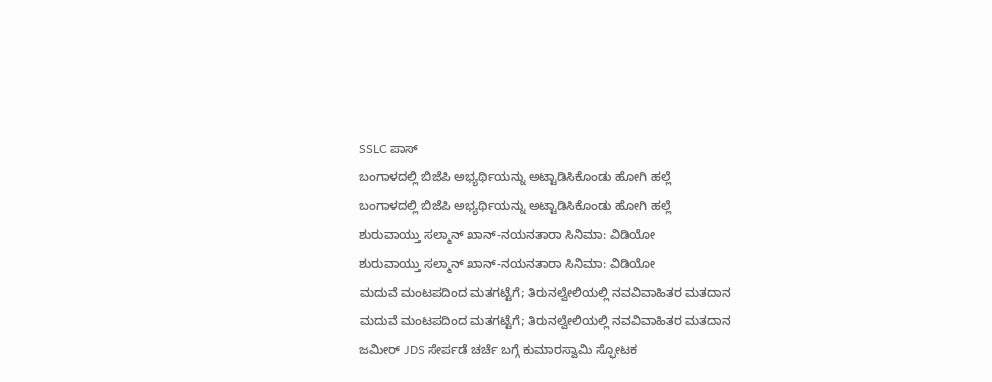SSLC ಪಾಸ್
ಬಂಗಾಳದಲ್ಲಿ ಬಿಜೆಪಿ ಅಭ್ಯರ್ಥಿಯನ್ನು ಅಟ್ಟಾಡಿಸಿಕೊಂಡು ಹೋಗಿ ಹಲ್ಲೆ
ಬಂಗಾಳದಲ್ಲಿ ಬಿಜೆಪಿ ಅಭ್ಯರ್ಥಿಯನ್ನು ಅಟ್ಟಾಡಿಸಿಕೊಂಡು ಹೋಗಿ ಹಲ್ಲೆ
ಶುರುವಾಯ್ತು ಸಲ್ಮಾನ್ ಖಾನ್-ನಯನತಾರಾ ಸಿನಿಮಾ: ವಿಡಿಯೋ
ಶುರುವಾಯ್ತು ಸಲ್ಮಾನ್ ಖಾನ್-ನಯನತಾರಾ ಸಿನಿಮಾ: ವಿಡಿಯೋ
ಮದುವೆ ಮಂಟಪದಿಂದ ಮತಗಟ್ಟೆಗೆ; ತಿರುನಲ್ವೇಲಿಯಲ್ಲಿ ನವವಿವಾಹಿತರ ಮತದಾನ
ಮದುವೆ ಮಂಟಪದಿಂದ ಮತಗಟ್ಟೆಗೆ; ತಿರುನಲ್ವೇಲಿಯಲ್ಲಿ ನವವಿವಾಹಿತರ ಮತದಾನ
ಜಮೀರ್ JDS ಸೇರ್ಪಡೆ ಚರ್ಚೆ ಬಗ್ಗೆ ಕುಮಾರಸ್ವಾಮಿ ಸ್ಫೋಟಕ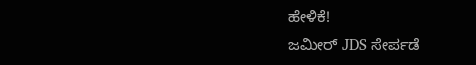ಹೇಳಿಕೆ!
ಜಮೀರ್ JDS ಸೇರ್ಪಡೆ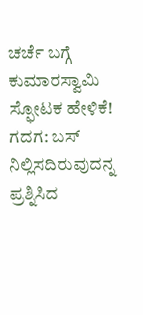ಚರ್ಚೆ ಬಗ್ಗೆ ಕುಮಾರಸ್ವಾಮಿ ಸ್ಫೋಟಕ ಹೇಳಿಕೆ!
ಗದಗ: ಬಸ್ ನಿಲ್ಲಿಸದಿರುವುದನ್ನ ಪ್ರಶ್ನಿಸಿದ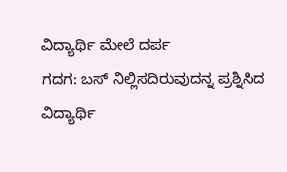ವಿದ್ಯಾರ್ಥಿ ಮೇಲೆ ದರ್ಪ
ಗದಗ: ಬಸ್ ನಿಲ್ಲಿಸದಿರುವುದನ್ನ ಪ್ರಶ್ನಿಸಿದ ವಿದ್ಯಾರ್ಥಿ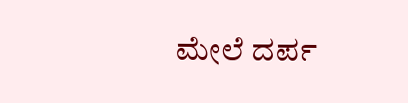ಮೇಲೆ ದರ್ಪ